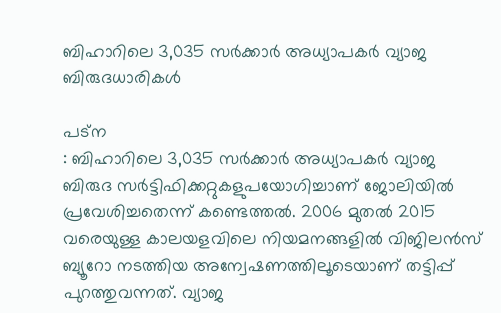ബിഹാറിലെ 3,035 സർക്കാർ അധ്യാപകർ വ്യാജ ബിരുദധാരികൾ

പട്ന
: ബിഹാറിലെ 3,035 സർക്കാർ അധ്യാപകർ വ്യാജ ബിരുദ സർട്ടിഫിക്കറ്റുകളുപയോഗിച്ചാണ് ജോലിയിൽ പ്രവേശിച്ചതെന്ന് കണ്ടെത്തൽ. 2006 മുതൽ 2015 വരെയുള്ള കാലയളവിലെ നിയമനങ്ങളിൽ വിജിലൻസ് ബ്യൂറോ നടത്തിയ അന്വേഷണത്തിലൂടെയാണ് തട്ടിപ്പ് പുറത്തുവന്നത്. വ്യാജ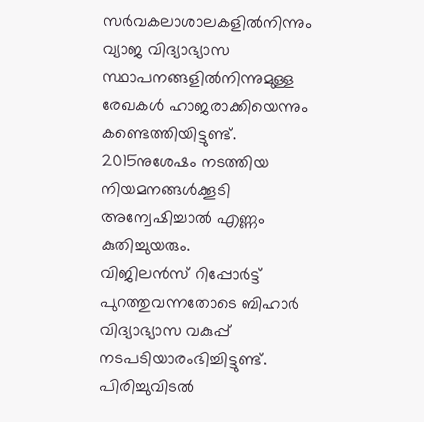സർവകലാശാലകളിൽനിന്നും വ്യാജ വിദ്യാഭ്യാസ സ്ഥാപനങ്ങളിൽനിന്നുമുള്ള രേഖകൾ ഹാജരാക്കിയെന്നും കണ്ടെത്തിയിട്ടുണ്ട്.
2015നുശേഷം നടത്തിയ നിയമനങ്ങൾക്കൂടി അന്വേഷിച്ചാൽ എണ്ണം കുതിച്ചുയരും.
വിജിലൻസ് റിപ്പോർട്ട് പുറത്തുവന്നതോടെ ബിഹാർ വിദ്യാഭ്യാസ വകുപ്പ് നടപടിയാരംഭിച്ചിട്ടുണ്ട്. പിരിച്ചുവിടൽ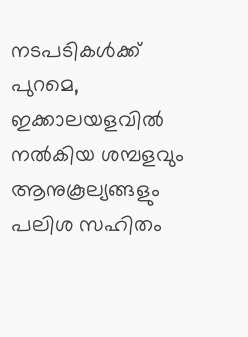നടപടികൾക്ക് പുറമെ, ഇക്കാലയളവിൽ നൽകിയ ശമ്പളവും ആനുകൂല്യങ്ങളും പലിശ സഹിതം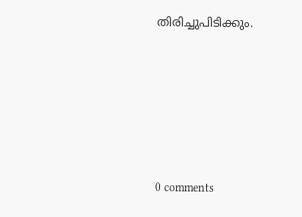തിരിച്ചുപിടിക്കും.










0 comments